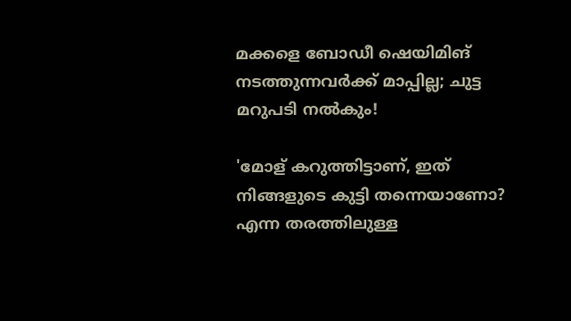മക്കളെ ബോഡീ ഷെയിമിങ് നടത്തുന്നവർക്ക് മാപ്പില്ല; ചുട്ട മറുപടി നൽകും!

'മോള് കറുത്തിട്ടാണ്, ഇത് നിങ്ങളുടെ കുട്ടി തന്നെയാണോ? എന്ന തരത്തിലുള്ള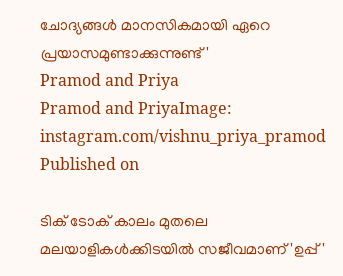ചോദ്യങ്ങൾ മാനസികമായി ഏറെ പ്രയാസമുണ്ടാക്കുന്നുണ്ട്'
Pramod and Priya
Pramod and PriyaImage: instagram.com/vishnu_priya_pramod
Published on

ടിക് ടോക് കാലം മുതലെ മലയാളികൾക്കിടയിൽ സജീവമാണ് 'ഉപ്പ്'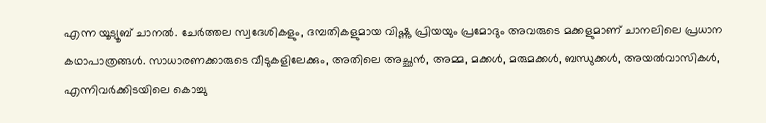എന്ന യൂട്യൂബ് ചാനൽ. ചേർത്തല സ്വദേശികളും, ദമ്പതികളുമായ വിഷ്ണു പ്രിയയും പ്രമോദും അവരുടെ മക്കളുമാണ് ചാനലിലെ പ്രധാന കഥാപാത്രങ്ങൾ. സാധാരണക്കാരുടെ വീടുകളിലേക്കും, അതിലെ അച്ഛൻ, അമ്മ, മക്കൾ, മരുമക്കൾ, ബന്ധുക്കൾ, അയൽവാസികൾ, എന്നിവർക്കിടയിലെ കൊച്ചു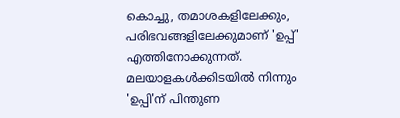കൊച്ചു, തമാശകളിലേക്കും, പരിഭവങ്ങളിലേക്കുമാണ് 'ഉപ്പ്' എത്തിനോക്കുന്നത്. മലയാളകൾക്കിടയിൽ നിന്നും 'ഉപ്പി'ന് പിന്തുണ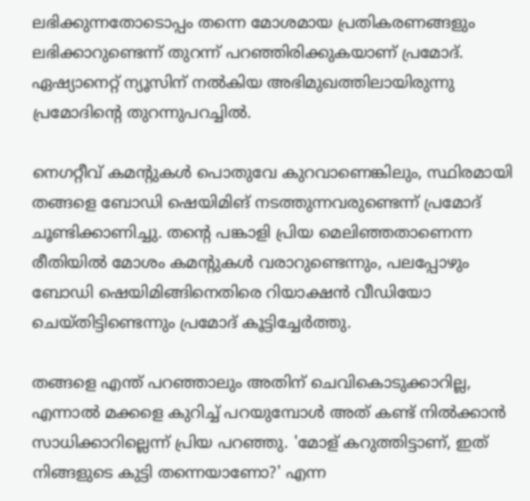ലഭിക്കുന്നതോടൊപ്പം തന്നെ മോശമായ പ്രതികരണങ്ങളും ലഭിക്കാറുണ്ടെന്ന് തുറന്ന് പറഞ്ഞിരിക്കുകയാണ് പ്രമോദ്. ഏഷ്യാനെറ്റ് ന്യൂസിന് നൽകിയ അഭിമുഖത്തിലായിരുന്നു പ്രമോദിന്‍റെ തുറന്നുപറച്ചില്‍.

നെഗറ്റീവ് കമന്‍റുകള്‍ പൊതുവേ കുറവാണെങ്കിലും, സ്ഥിരമായി തങ്ങളെ ബോഡി ഷെയിമിങ് നടത്തുന്നവരുണ്ടെന്ന് പ്രമോദ് ചൂണ്ടിക്കാണിച്ചു. തന്റെ പങ്കാളി പ്രിയ മെലിഞ്ഞതാണെന്ന രീതിയില്‍ മോശം കമന്റുകൾ വരാറുണ്ടെന്നും, പലപ്പോഴും ബോഡി ഷെയിമിങ്ങിനെതിരെ റിയാക്ഷൻ വീഡിയോ ചെയ്തിട്ടിണ്ടെന്നും പ്രമോദ് കൂട്ടിച്ചേർത്തു.

തങ്ങളെ എന്ത് പറഞ്ഞാലും അതിന് ചെവികൊടുക്കാറില്ല, എന്നാൽ മക്കളെ കുറിച്ച് പറയുമ്പോൾ അത് കണ്ട് നിൽക്കാൻ സാധിക്കാറില്ലെന്ന് പ്രിയ പറഞ്ഞു. 'മോള് കറുത്തിട്ടാണ്, ഇത് നിങ്ങളുടെ കുട്ടി തന്നെയാണോ?' എന്ന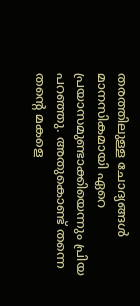തരത്തിലുള്ള ചോദ്യങ്ങൾ മാനസികമായി ഏറെ പ്രയാസമുണ്ടാക്കിയെന്നും പ്രിയ പറഞ്ഞു. അതുകൊണ്ട് തന്നെ തന്റെ മകളെ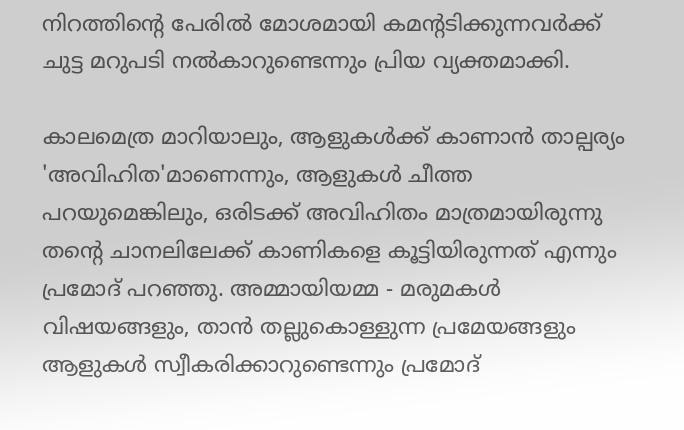നിറത്തിന്‍റെ പേരില്‍ മോശമായി കമന്റടിക്കുന്നവർക്ക് ചുട്ട മറുപടി നൽകാറുണ്ടെന്നും പ്രിയ വ്യക്തമാക്കി.

കാലമെത്ര മാറിയാലും, ആളുകള്‍ക്ക് കാണാന്‍ താല്പര്യം 'അവിഹിത'മാണെന്നും, ആളുകൾ ചീത്ത പറയുമെങ്കിലും, ഒരിടക്ക് അവിഹിതം മാത്രമായിരുന്നു തന്റെ ചാനലിലേക്ക് കാണികളെ കൂട്ടിയിരുന്നത് എന്നും പ്രമോദ് പറഞ്ഞു. അമ്മായിയമ്മ - മരുമകള്‍ വിഷയങ്ങളും, താൻ തല്ലുകൊള്ളുന്ന പ്രമേയങ്ങളും ആളുകൾ സ്വീകരിക്കാറുണ്ടെന്നും പ്രമോദ്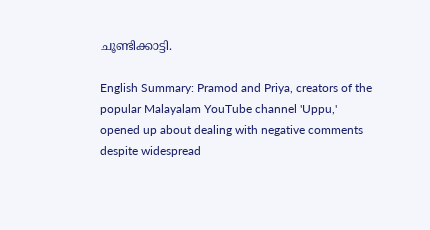ചൂണ്ടിക്കാട്ടി.

English Summary: Pramod and Priya, creators of the popular Malayalam YouTube channel 'Uppu,' opened up about dealing with negative comments despite widespread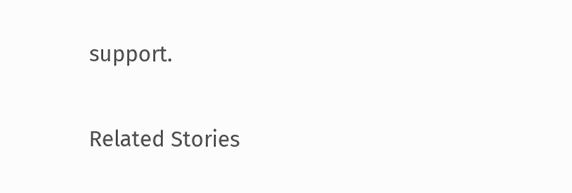support.

Related Stories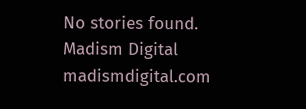No stories found.
Madism Digital
madismdigital.com